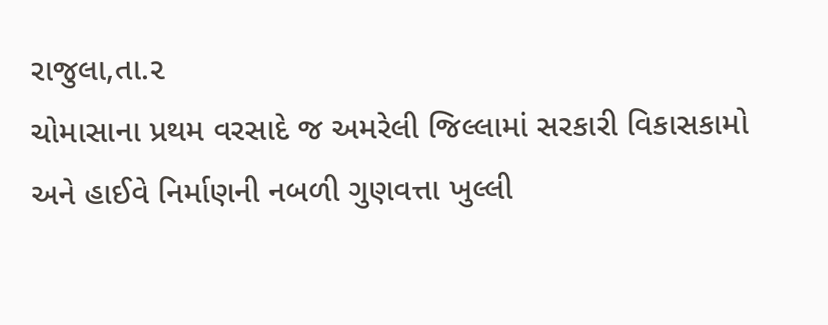રાજુલા,તા.૨
ચોમાસાના પ્રથમ વરસાદે જ અમરેલી જિલ્લામાં સરકારી વિકાસકામો અને હાઈવે નિર્માણની નબળી ગુણવત્તા ખુલ્લી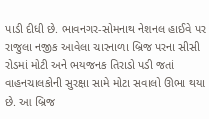પાડી દીધી છે. ભાવનગર-સોમનાથ નેશનલ હાઈવે પર રાજુલા નજીક આવેલા ચારનાળા બ્રિજ પરના સીસી રોડમાં મોટી અને ભયજનક તિરાડો પડી જતાં વાહનચાલકોની સુરક્ષા સામે મોટા સવાલો ઊભા થયા છે. આ બ્રિજ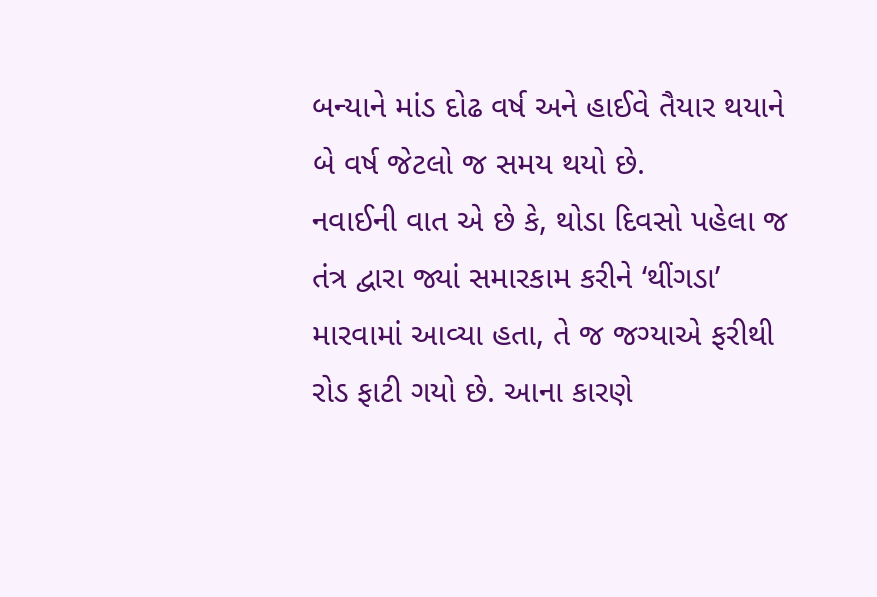બન્યાને માંડ દોઢ વર્ષ અને હાઈવે તૈયાર થયાને બે વર્ષ જેટલો જ સમય થયો છે.
નવાઈની વાત એ છે કે, થોડા દિવસો પહેલા જ તંત્ર દ્વારા જ્યાં સમારકામ કરીને ‘થીંગડા’ મારવામાં આવ્યા હતા, તે જ જગ્યાએ ફરીથી રોડ ફાટી ગયો છે. આના કારણે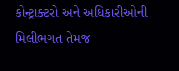કોન્ટ્રાક્ટરો અને અધિકારીઓની મિલીભગત તેમજ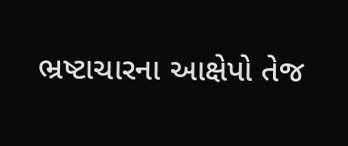ભ્રષ્ટાચારના આક્ષેપો તેજ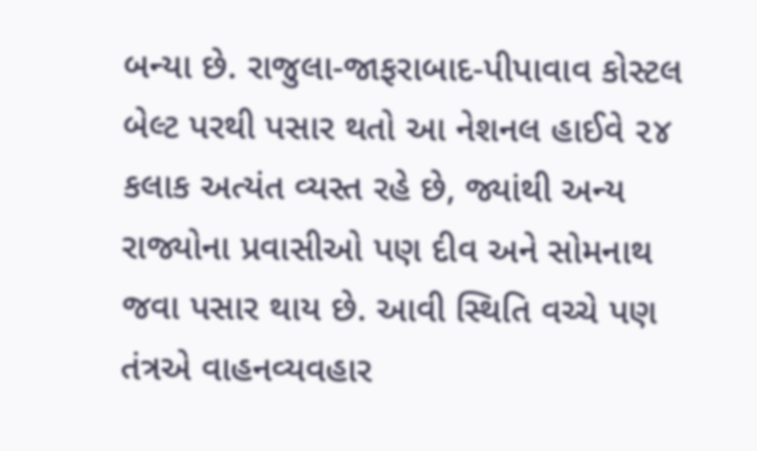બન્યા છે. રાજુલા-જાફરાબાદ-પીપાવાવ કોસ્ટલ બેલ્ટ પરથી પસાર થતો આ નેશનલ હાઈવે ૨૪ કલાક અત્યંત વ્યસ્ત રહે છે, જ્યાંથી અન્ય રાજ્યોના પ્રવાસીઓ પણ દીવ અને સોમનાથ જવા પસાર થાય છે. આવી સ્થિતિ વચ્ચે પણ તંત્રએ વાહનવ્યવહાર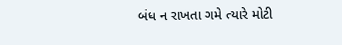બંધ ન રાખતા ગમે ત્યારે મોટી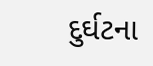દુર્ઘટના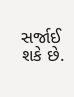સર્જાઈ શકે છે.